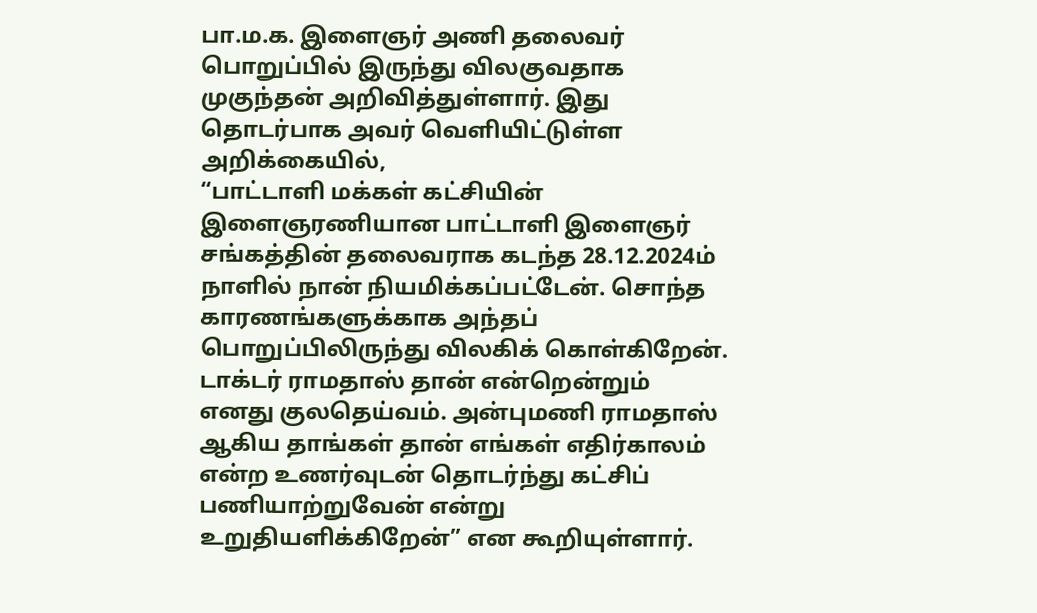பா.ம.க. இளைஞர் அணி தலைவர் பொறுப்பில் இருந்து விலகுவதாக முகுந்தன் அறிவித்துள்ளார். இது தொடர்பாக அவர் வெளியிட்டுள்ள அறிக்கையில்,
“பாட்டாளி மக்கள் கட்சியின் இளைஞரணியான பாட்டாளி இளைஞர் சங்கத்தின் தலைவராக கடந்த 28.12.2024ம் நாளில் நான் நியமிக்கப்பட்டேன். சொந்த காரணங்களுக்காக அந்தப் பொறுப்பிலிருந்து விலகிக் கொள்கிறேன். டாக்டர் ராமதாஸ் தான் என்றென்றும் எனது குலதெய்வம். அன்புமணி ராமதாஸ் ஆகிய தாங்கள் தான் எங்கள் எதிர்காலம் என்ற உணர்வுடன் தொடர்ந்து கட்சிப் பணியாற்றுவேன் என்று உறுதியளிக்கிறேன்” என கூறியுள்ளார்.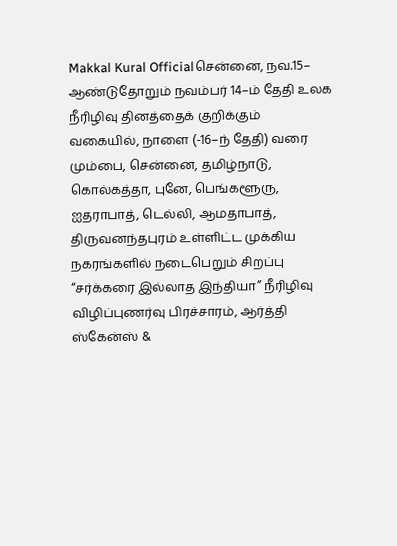Makkal Kural Officialசென்னை, நவ.15– ஆண்டுதோறும் நவம்பர் 14–ம் தேதி உலக நீரிழிவு தினத்தைக் குறிக்கும் வகையில், நாளை (-16–ந் தேதி) வரை மும்பை, சென்னை, தமிழ்நாடு, கொல்கத்தா, புனே, பெங்களூரு, ஐதராபாத், டெல்லி, ஆமதாபாத், திருவனந்தபுரம் உள்ளிட்ட முக்கிய நகரங்களில் நடைபெறும் சிறப்பு “சர்க்கரை இல்லாத இந்தியா” நீரிழிவு விழிப்புணர்வு பிரச்சாரம், ஆர்த்தி ஸ்கேன்ஸ் &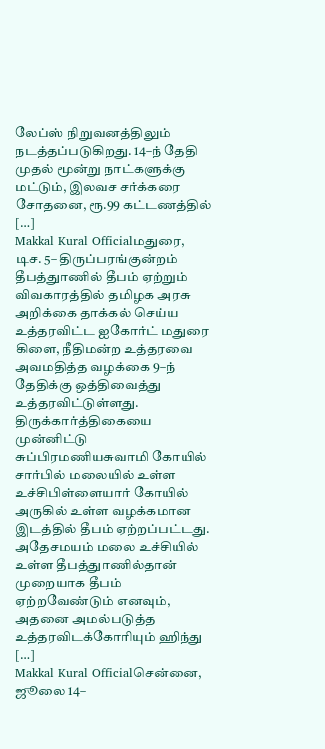லேப்ஸ் நிறுவனத்திலும் நடத்தப்படுகிறது. 14–ந் தேதி முதல் மூன்று நாட்களுக்கு மட்டும், இலவச சர்க்கரை சோதனை, ரூ.99 கட்டணத்தில் […]
Makkal Kural Officialமதுரை, டிச. 5– திருப்பரங்குன்றம் தீபத்துாணில் தீபம் ஏற்றும் விவகாரத்தில் தமிழக அரசு அறிக்கை தாக்கல் செய்ய உத்தரவிட்ட ஐகோர்ட் மதுரை கிளை, நீதிமன்ற உத்தரவை அவமதித்த வழக்கை 9–ந் தேதிக்கு ஒத்திவைத்து உத்தரவிட்டுள்ளது. திருக்கார்த்திகையை முன்னிட்டு சுப்பிரமணியசுவாமி கோயில் சார்பில் மலையில் உள்ள உச்சிபிள்ளையார் கோயில் அருகில் உள்ள வழக்கமான இடத்தில் தீபம் ஏற்றப்பட்டது. அதேசமயம் மலை உச்சியில் உள்ள தீபத்துாணில்தான் முறையாக தீபம் ஏற்றவேண்டும் எனவும், அதனை அமல்படுத்த உத்தரவிடக்கோரியும் ஹிந்து […]
Makkal Kural Officialசென்னை, ஜூலை 14–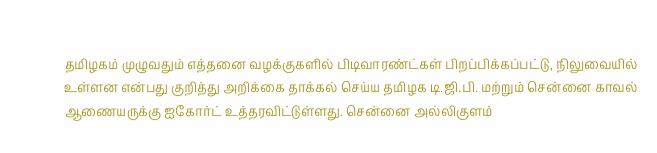தமிழகம் முழுவதும் எத்தனை வழக்குகளில் பிடிவாரண்ட்கள் பிறப்பிக்கப்பட்டு, நிலுவையில் உள்ளன என்பது குறித்து அறிக்கை தாக்கல் செய்ய தமிழக டி.ஜி.பி. மற்றும் சென்னை காவல் ஆணையருக்கு ஐகோர்ட் உத்தரவிட்டுள்ளது. சென்னை அல்லிகுளம்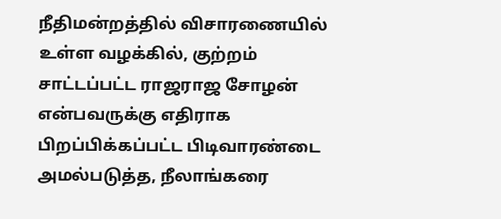நீதிமன்றத்தில் விசாரணையில் உள்ள வழக்கில், குற்றம் சாட்டப்பட்ட ராஜராஜ சோழன் என்பவருக்கு எதிராக பிறப்பிக்கப்பட்ட பிடிவாரண்டை அமல்படுத்த, நீலாங்கரை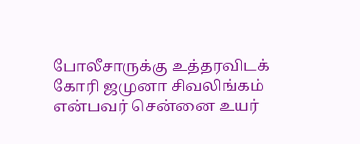போலீசாருக்கு உத்தரவிடக் கோரி ஜமுனா சிவலிங்கம் என்பவர் சென்னை உயர்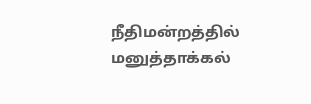நீதிமன்றத்தில் மனுத்தாக்கல்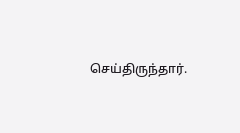செய்திருந்தார்.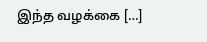இந்த வழக்கை […]